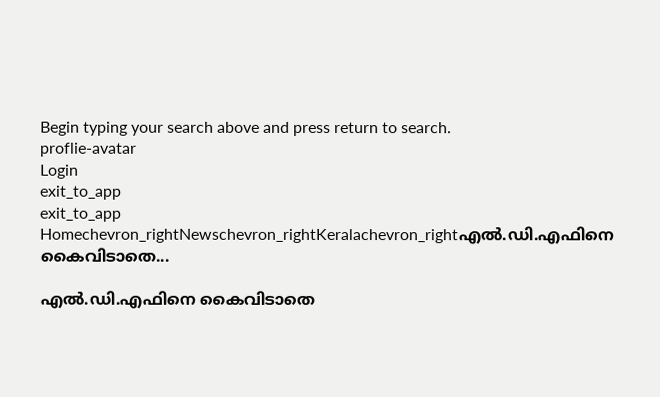Begin typing your search above and press return to search.
proflie-avatar
Login
exit_to_app
exit_to_app
Homechevron_rightNewschevron_rightKeralachevron_rightഎൽ.ഡി.എഫിനെ കൈവിടാതെ...

എൽ.ഡി.എഫിനെ കൈവിടാതെ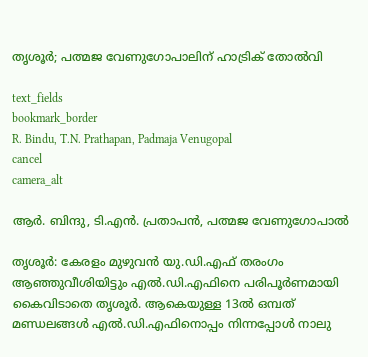തൃശൂർ; പത്മജ വേണുഗോപാലിന് ഹാട്രിക് തോൽവി

text_fields
bookmark_border
R. Bindu, T.N. Prathapan, Padmaja Venugopal
cancel
camera_alt

ആർ. ബിന്ദു, ടി.എൻ. പ്രതാപൻ, പത്മജ വേണുഗോപാൽ

തൃശൂർ: കേരളം മുഴുവൻ യു.ഡി.എഫ് തരംഗം ആഞ്ഞുവീശിയിട്ടും എൽ.ഡി.എഫിനെ പരിപൂർണമായി കൈവിടാതെ തൃശൂർ. ആകെയുള്ള 13ൽ ഒമ്പത് മണ്ഡലങ്ങൾ എൽ.ഡി.എഫിനൊപ്പം നിന്നപ്പോൾ നാലു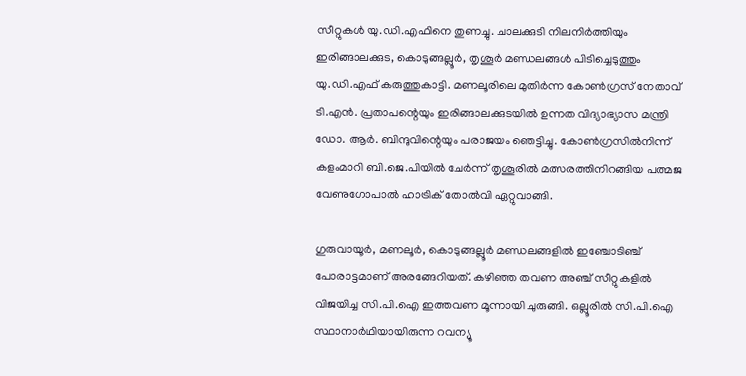സീറ്റുകൾ യു.ഡി.എഫിനെ തുണച്ചു. ചാലക്കുടി നിലനിർത്തിയും ഇരിങ്ങാലക്കുട, കൊടുങ്ങല്ലൂർ, തൃശൂർ മണ്ഡലങ്ങൾ പിടിച്ചെടുത്തും യു.ഡി.എഫ് കരുത്തുകാട്ടി. മണലൂരിലെ മുതിർന്ന കോൺഗ്രസ് നേതാവ് ടി.എൻ. പ്രതാപന്റെയും ഇരിങ്ങാലക്കുടയിൽ ഉന്നത വിദ്യാഭ്യാസ മന്ത്രി ഡോ. ആർ. ബിന്ദുവിന്റെയും പരാജയം ഞെട്ടിച്ചു. കോൺഗ്രസിൽനിന്ന് കളംമാറി ബി.ജെ.പിയിൽ ചേർന്ന് തൃശൂരിൽ മത്സരത്തിനിറങ്ങിയ പത്മജ വേണുഗോപാൽ ഹാട്രിക് തോൽവി ഏറ്റുവാങ്ങി.

ഗുരുവായൂർ, മണലൂർ, കൊടുങ്ങല്ലൂർ മണ്ഡലങ്ങളിൽ ഇഞ്ചോടിഞ്ച് പോരാട്ടമാണ് അരങ്ങേറിയത്. കഴിഞ്ഞ തവണ അഞ്ച് സീറ്റുകളിൽ വിജയിച്ച സി.പി.ഐ ഇത്തവണ മൂന്നായി ചുരുങ്ങി. ഒല്ലൂരിൽ സി.പി.ഐ സ്ഥാനാർഥിയായിരുന്ന റവന്യൂ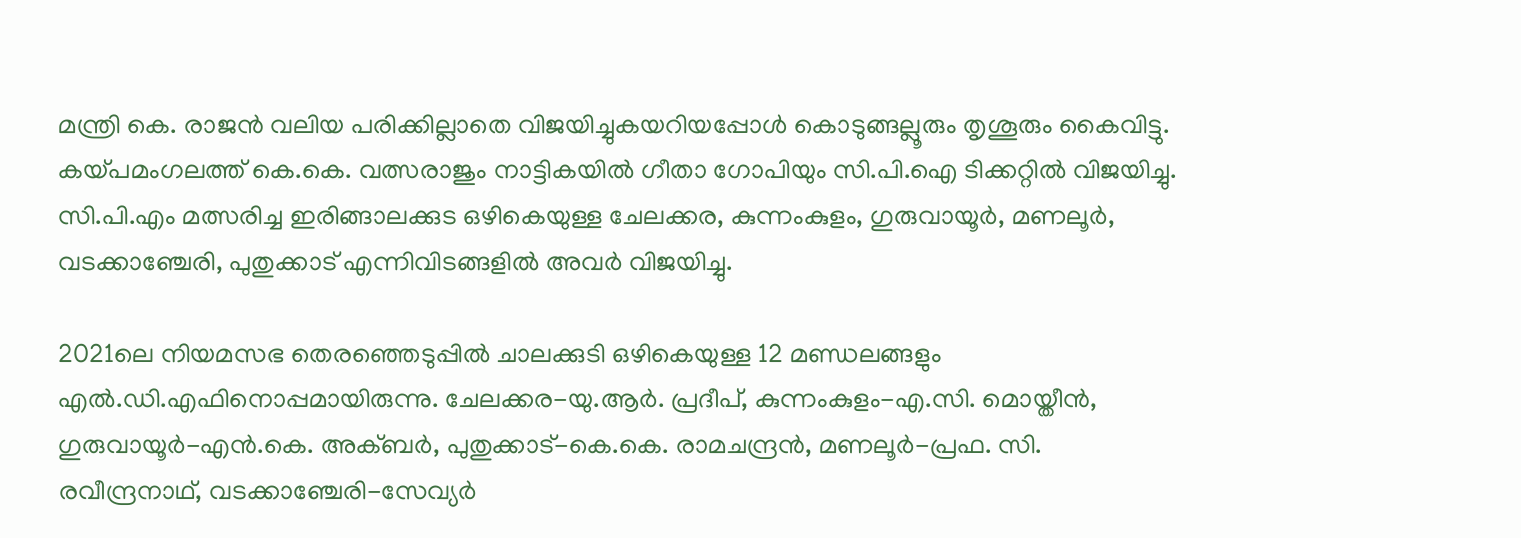മന്ത്രി കെ. രാജൻ വലിയ പരിക്കില്ലാതെ വിജയിച്ചുകയറിയപ്പോൾ കൊടുങ്ങല്ലൂരും തൃശൂരും കൈവിട്ടു. കയ്പമംഗലത്ത് കെ.കെ. വത്സരാജും നാട്ടികയിൽ ഗീതാ ഗോപിയും സി.പി.ഐ ടിക്കറ്റിൽ വിജയിച്ചു. സി.പി.എം മത്സരിച്ച ഇരിങ്ങാലക്കുട ഒഴികെയുള്ള ചേലക്കര, കുന്നംകുളം, ഗുരുവായൂർ, മണലൂർ, വടക്കാഞ്ചേരി, പുതുക്കാട് എന്നിവിടങ്ങളിൽ അവർ വിജയിച്ചു.

2021ലെ നിയമസഭ തെരഞ്ഞെടുപ്പിൽ ചാലക്കുടി ഒഴികെയുള്ള 12 മണ്ഡലങ്ങളും എൽ.ഡി.എഫിനൊപ്പമായിരുന്നു. ചേലക്കര-യു.ആർ. പ്രദീപ്, കുന്നംകുളം-എ.സി. മൊയ്തീൻ, ഗുരുവായൂർ-എൻ.കെ. അക്ബർ, പുതുക്കാട്-കെ.കെ. രാമചന്ദ്രൻ, മണലൂർ-പ്രഫ. സി. രവീന്ദ്രനാഥ്, വടക്കാഞ്ചേരി-സേവ്യർ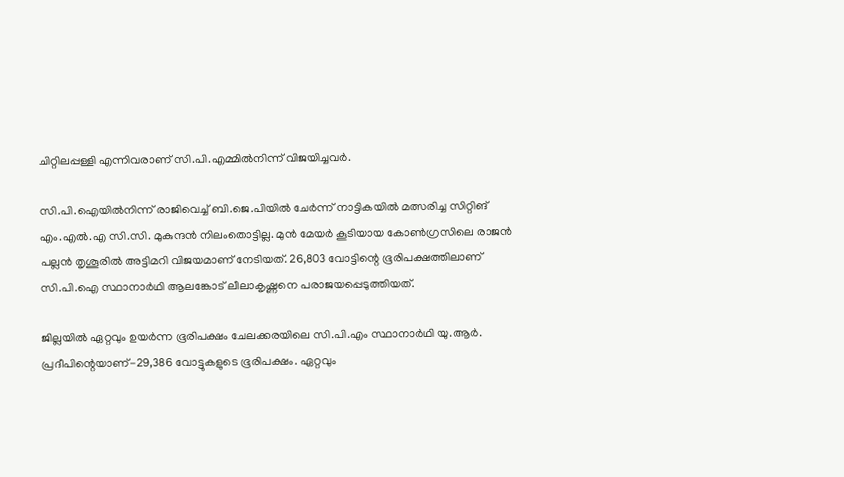ചിറ്റിലപ്പള്ളി എന്നിവരാണ് സി.പി.എമ്മിൽനിന്ന് വിജയിച്ചവർ.

സി.പി.ഐയിൽനിന്ന് രാജിവെച്ച് ബി.ജെ.പിയിൽ ചേർന്ന് നാട്ടികയിൽ മത്സരിച്ച സിറ്റിങ് എം.എൽ.എ സി.സി. മുകുന്ദൻ നിലംതൊട്ടില്ല. മുൻ മേയർ കൂടിയായ കോൺഗ്രസിലെ രാജൻ പല്ലൻ തൃശൂരിൽ അട്ടിമറി വിജയമാണ് നേടിയത്. 26,803 വോട്ടിന്റെ ഭൂരിപക്ഷത്തിലാണ് സി.പി.ഐ സ്ഥാനാർഥി ആലങ്കോട് ലീലാകൃഷ്ണനെ പരാജയപ്പെടുത്തിയത്.

ജില്ലയിൽ ഏറ്റവും ഉയർന്ന ഭൂരിപക്ഷം ചേലക്കരയിലെ സി.പി.എം സ്ഥാനാർഥി യു.ആർ. പ്രദീപിന്റെയാണ്-29,386 വോട്ടുകളുടെ ഭൂരിപക്ഷം. ഏറ്റവും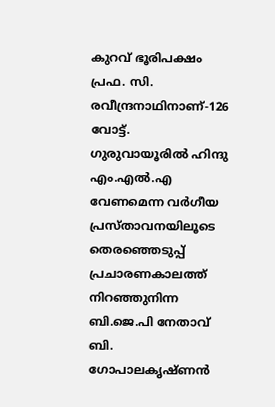കുറവ് ഭൂരിപക്ഷം പ്രഫ. സി. രവീന്ദ്രനാഥിനാണ്-126 വോട്ട്. ഗുരുവായൂരിൽ ഹിന്ദു എം.എൽ.എ വേണമെന്ന വർഗീയ പ്രസ്താവനയിലൂടെ തെരഞ്ഞെടുപ്പ് പ്രചാരണകാലത്ത് നിറഞ്ഞുനിന്ന ബി.ജെ.പി നേതാവ് ബി. ഗോപാലകൃഷ്ണൻ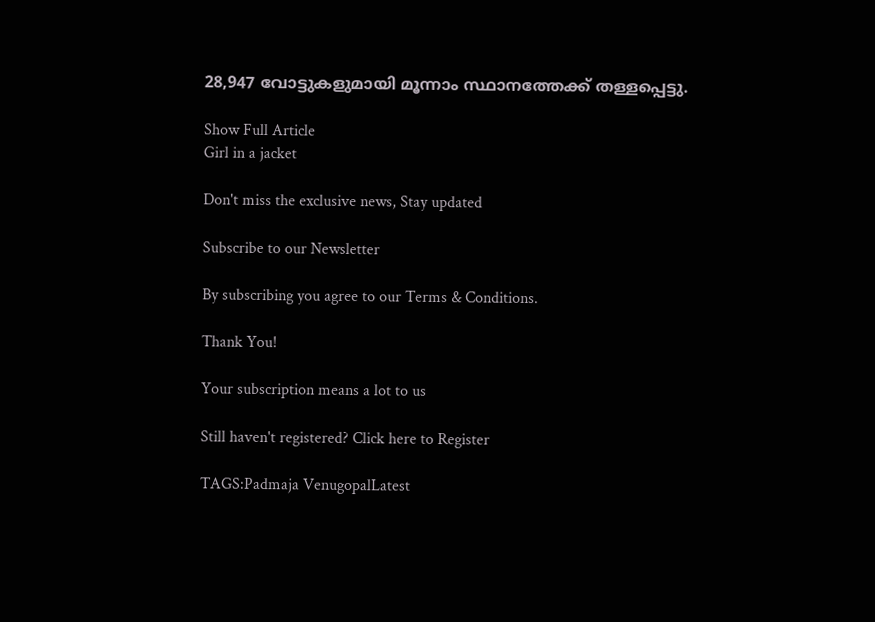28,947 വോട്ടുകളുമായി മൂന്നാം സ്ഥാനത്തേക്ക് തള്ളപ്പെട്ടു.

Show Full Article
Girl in a jacket

Don't miss the exclusive news, Stay updated

Subscribe to our Newsletter

By subscribing you agree to our Terms & Conditions.

Thank You!

Your subscription means a lot to us

Still haven't registered? Click here to Register

TAGS:Padmaja VenugopalLatest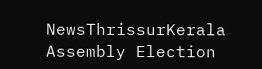NewsThrissurKerala Assembly Election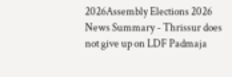2026Assembly Elections 2026
News Summary - Thrissur does not give up on LDF Padmaja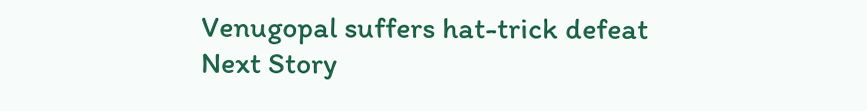Venugopal suffers hat-trick defeat
Next Story